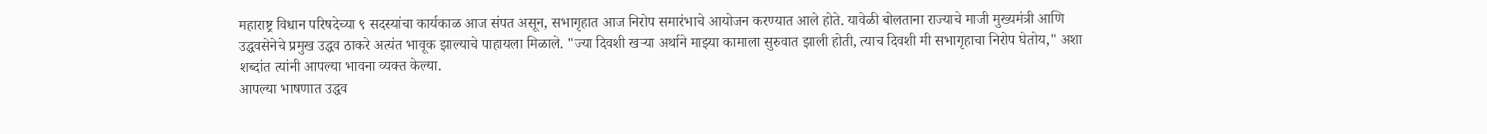महाराष्ट्र विधान परिषदेच्या ९ सदस्यांचा कार्यकाळ आज संपत असून, सभागृहात आज निरोप समारंभाचे आयोजन करण्यात आले होते. यावेळी बोलताना राज्याचे माजी मुख्यमंत्री आणि उद्धवसेनेचे प्रमुख उद्धव ठाकरे अत्यंत भावूक झाल्याचे पाहायला मिळाले. "ज्या दिवशी खऱ्या अर्थाने माझ्या कामाला सुरुवात झाली होती, त्याच दिवशी मी सभागृहाचा निरोप घेतोय," अशा शब्दांत त्यांनी आपल्या भावना व्यक्त केल्या.
आपल्या भाषणात उद्धव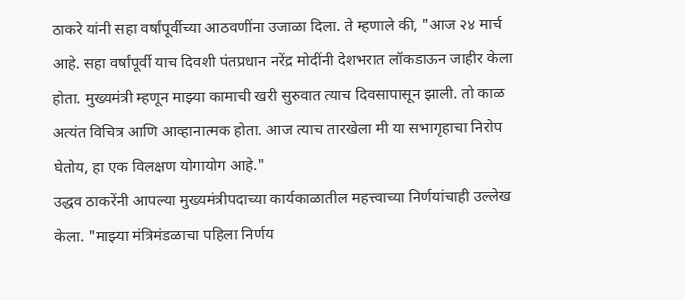ठाकरे यांनी सहा वर्षांपूर्वीच्या आठवणींना उजाळा दिला. ते म्हणाले की, "आज २४ मार्च आहे. सहा वर्षांपूर्वी याच दिवशी पंतप्रधान नरेंद्र मोदींनी देशभरात लॉकडाऊन जाहीर केला होता. मुख्यमंत्री म्हणून माझ्या कामाची खरी सुरुवात त्याच दिवसापासून झाली. तो काळ अत्यंत विचित्र आणि आव्हानात्मक होता. आज त्याच तारखेला मी या सभागृहाचा निरोप घेतोय, हा एक विलक्षण योगायोग आहे."
उद्धव ठाकरेंनी आपल्या मुख्यमंत्रीपदाच्या कार्यकाळातील महत्त्वाच्या निर्णयांचाही उल्लेख केला. "माझ्या मंत्रिमंडळाचा पहिला निर्णय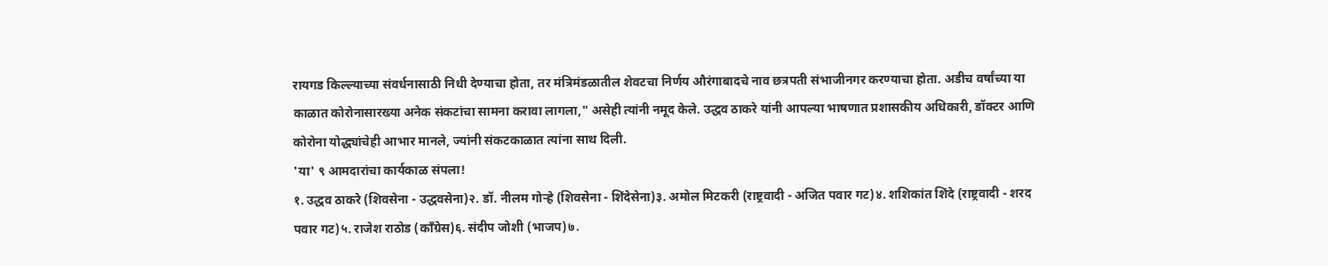रायगड किल्ल्याच्या संवर्धनासाठी निधी देण्याचा होता, तर मंत्रिमंडळातील शेवटचा निर्णय औरंगाबादचे नाव छत्रपती संभाजीनगर करण्याचा होता. अडीच वर्षांच्या या काळात कोरोनासारख्या अनेक संकटांचा सामना करावा लागला," असेही त्यांनी नमूद केले. उद्धव ठाकरे यांनी आपल्या भाषणात प्रशासकीय अधिकारी, डॉक्टर आणि कोरोना योद्ध्यांचेही आभार मानले, ज्यांनी संकटकाळात त्यांना साथ दिली.
'या' ९ आमदारांचा कार्यकाळ संपला!
१. उद्धव ठाकरे (शिवसेना - उद्धवसेना)२. डॉ. नीलम गोऱ्हे (शिवसेना - शिंदेसेना)३. अमोल मिटकरी (राष्ट्रवादी - अजित पवार गट)४. शशिकांत शिंदे (राष्ट्रवादी - शरद पवार गट)५. राजेश राठोड (काँग्रेस)६. संदीप जोशी (भाजप)७.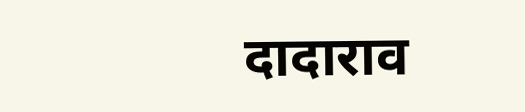दादाराव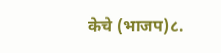केचे (भाजप)८.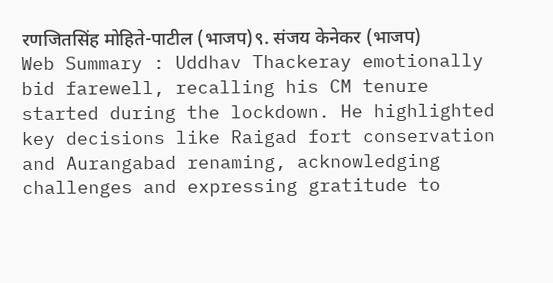रणजितसिंह मोहिते-पाटील (भाजप)९. संजय केनेकर (भाजप)
Web Summary : Uddhav Thackeray emotionally bid farewell, recalling his CM tenure started during the lockdown. He highlighted key decisions like Raigad fort conservation and Aurangabad renaming, acknowledging challenges and expressing gratitude to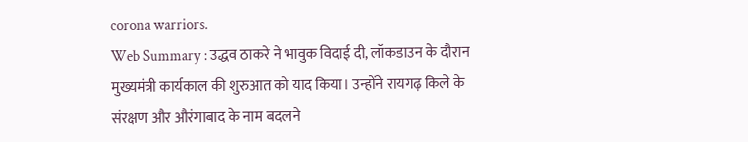corona warriors.
Web Summary : उद्धव ठाकरे ने भावुक विदाई दी, लॉकडाउन के दौरान मुख्यमंत्री कार्यकाल की शुरुआत को याद किया। उन्होंने रायगढ़ किले के संरक्षण और औरंगाबाद के नाम बदलने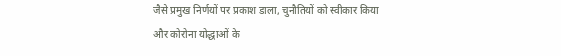जैसे प्रमुख निर्णयों पर प्रकाश डाला, चुनौतियों को स्वीकार किया और कोरोना योद्धाओं के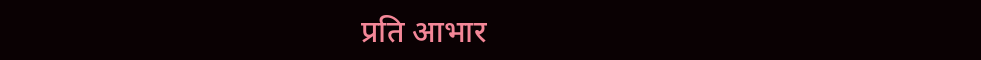प्रति आभार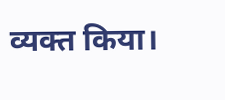व्यक्त किया।